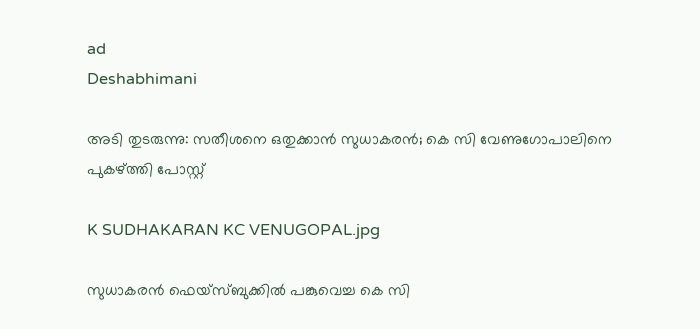ad
Deshabhimani

അടി തുടരുന്നു: സതീശനെ ഒതുക്കാൻ സുധാകരൻ; കെ സി വേണുഗോപാലിനെ പുകഴ്ത്തി പോസ്റ്റ്

K SUDHAKARAN KC VENUGOPAL.jpg

സുധാകരൻ ഫെയ്സ്ബുക്കിൽ പങ്കുവെച്ച കെ സി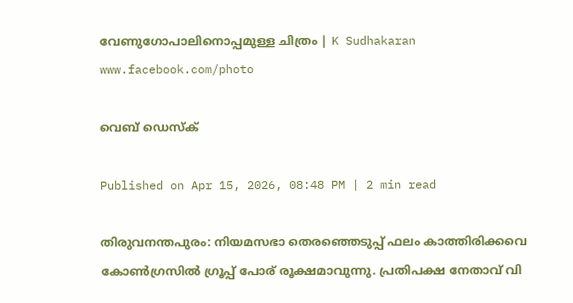വേണുഗോപാലിനൊപ്പമുള്ള ചിത്രം | K Sudhakaran www.facebook.com/photo

വെബ് ഡെസ്ക്

Published on Apr 15, 2026, 08:48 PM | 2 min read

തിരുവനന്തപുരം: നിയമസഭാ തെരഞ്ഞെടുപ്പ് ഫലം കാത്തിരിക്കവെ കോൺഗ്രസിൽ ഗ്രൂപ്പ് പോര് രൂക്ഷമാവുന്നു. പ്രതിപക്ഷ നേതാവ് വി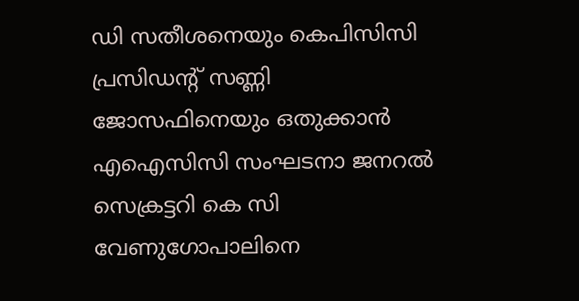ഡി സതീശനെയും കെപിസിസി പ്രസിഡന്റ് സണ്ണി ജോസഫിനെയും ഒതുക്കാൻ എഐസിസി സംഘടനാ ജനറൽ സെക്രട്ടറി കെ സി വേണുഗോപാലിനെ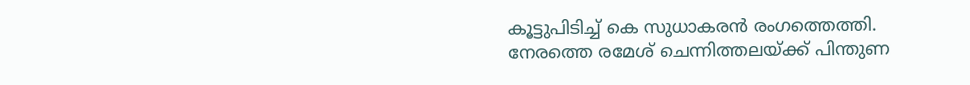കൂട്ടുപിടിച്ച് കെ സുധാകരൻ രംഗത്തെത്തി. നേരത്തെ രമേശ് ചെന്നിത്തലയ്ക്ക് പിന്തുണ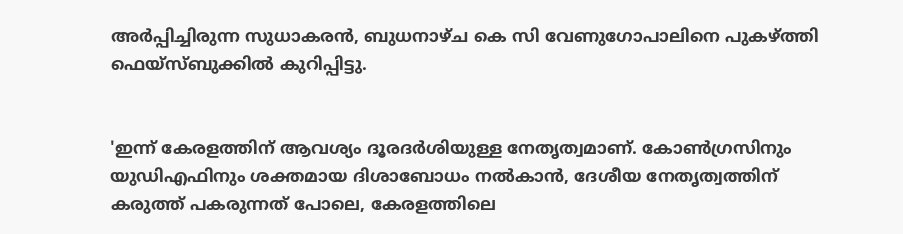അർപ്പിച്ചിരുന്ന സുധാകരൻ, ബുധനാഴ്ച കെ സി വേണുഗോപാലിനെ പുകഴ്ത്തി ഫെയ്സ്ബുക്കിൽ കുറിപ്പിട്ടു.


'ഇന്ന് കേരളത്തിന് ആവശ്യം ദൂരദർശിയുള്ള നേതൃത്വമാണ്. കോൺഗ്രസിനും യുഡിഎഫിനും ശക്തമായ ദിശാബോധം നൽകാൻ, ദേശീയ നേതൃത്വത്തിന് കരുത്ത് പകരുന്നത് പോലെ, കേരളത്തിലെ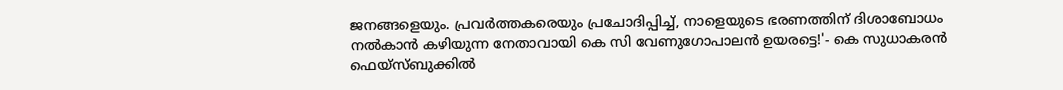ജനങ്ങളെയും. പ്രവർത്തകരെയും പ്രചോദിപ്പിച്ച്, നാളെയുടെ ഭരണത്തിന് ദിശാബോധം നൽകാൻ കഴിയുന്ന നേതാവായി കെ സി വേണുഗോപാലൻ ഉയരട്ടെ!'- കെ സുധാകരൻ ഫെയ്സ്ബുക്കിൽ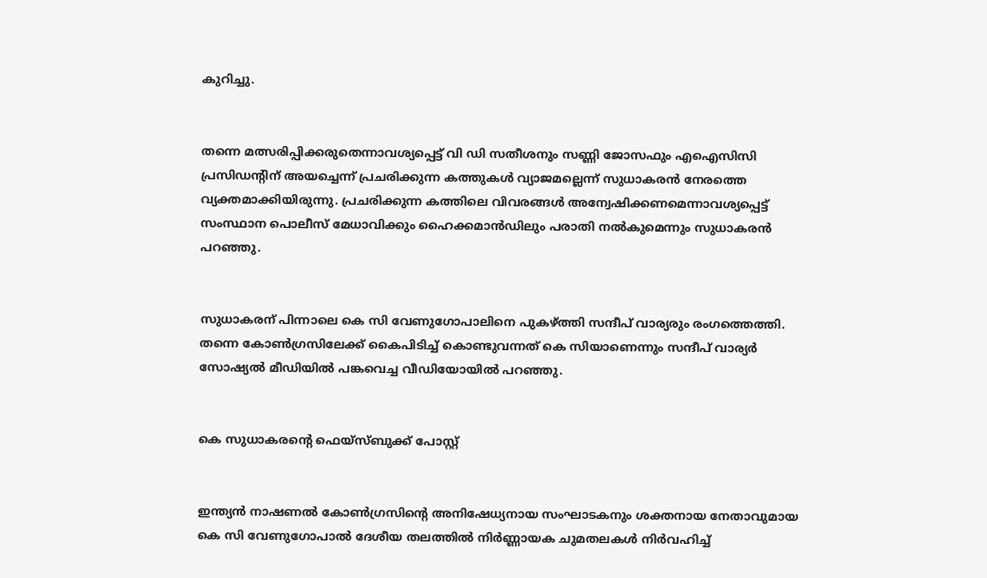കുറിച്ചു.


തന്നെ മത്സരിപ്പിക്കരുതെന്നാവശ്യപ്പെട്ട് വി ഡി സതീശനും സണ്ണി ജോസഫും എഐസിസി പ്രസിഡന്റിന്‌ അയച്ചെന്ന്‌ പ്രചരിക്കുന്ന കത്തുകൾ വ്യാജമല്ലെന്ന് സുധാകരൻ നേരത്തെ വ്യക്തമാക്കിയിരുന്നു. പ്രചരിക്കുന്ന കത്തിലെ വിവരങ്ങൾ അന്വേഷിക്കണമെന്നാവശ്യപ്പെട്ട് സംസ്ഥാന പൊലീസ് മേധാവിക്കും ഹൈക്കമാൻഡിലും പരാതി നൽകുമെന്നും സുധാകരൻ പറഞ്ഞു.


സുധാകരന് പിന്നാലെ കെ സി വേണുഗോപാലിനെ പുകഴ്ത്തി സന്ദീപ് വാര്യരും രംഗത്തെത്തി. തന്നെ കോൺഗ്രസിലേക്ക് കൈപിടിച്ച് കൊണ്ടുവന്നത് കെ സിയാണെന്നും സന്ദീപ് വാര്യർ സോഷ്യൽ മീഡിയിൽ പങ്കവെച്ച വീഡിയോയിൽ പറഞ്ഞു.


കെ സുധാകരന്‍റെ ഫെയ്സ്ബുക്ക് പോസ്റ്റ്


ഇന്ത്യൻ നാഷണൽ കോൺഗ്രസിന്റെ അനിഷേധ്യനായ സംഘാടകനും ശക്തനായ നേതാവുമായ കെ സി വേണുഗോപാൽ ദേശീയ തലത്തിൽ നിർണ്ണായക ചുമതലകൾ നിർവഹിച്ച്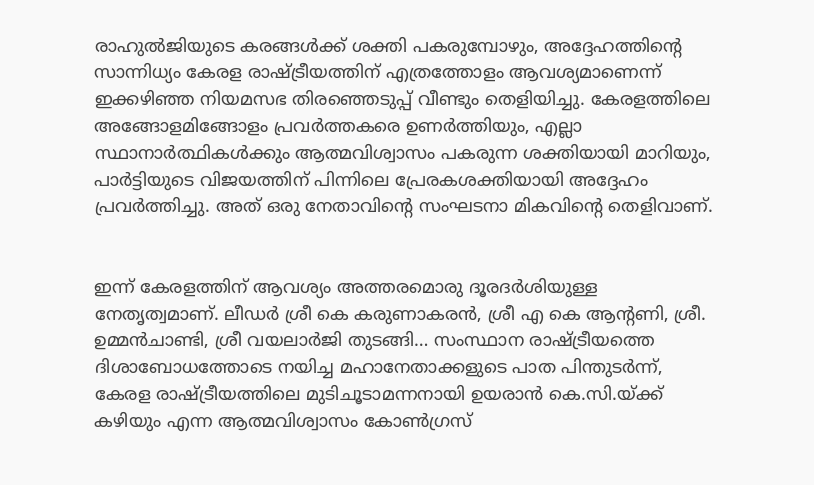രാഹുൽജിയുടെ കരങ്ങൾക്ക് ശക്തി പകരുമ്പോഴും, അദ്ദേഹത്തിന്റെ സാന്നിധ്യം കേരള രാഷ്ട്രീയത്തിന് എത്രത്തോളം ആവശ്യമാണെന്ന് ഇക്കഴിഞ്ഞ നിയമസഭ തിരഞ്ഞെടുപ്പ് വീണ്ടും തെളിയിച്ചു. കേരളത്തിലെ അങ്ങോളമിങ്ങോളം പ്രവർത്തകരെ ഉണർത്തിയും, എല്ലാ സ്ഥാനാർത്ഥികൾക്കും ആത്മവിശ്വാസം പകരുന്ന ശക്തിയായി മാറിയും, പാർട്ടിയുടെ വിജയത്തിന് പിന്നിലെ പ്രേരകശക്തിയായി അദ്ദേഹം പ്രവർത്തിച്ചു. അത് ഒരു നേതാവിന്റെ സംഘടനാ മികവിന്റെ തെളിവാണ്.


ഇന്ന് കേരളത്തിന് ആവശ്യം അത്തരമൊരു ദൂരദർശിയുള്ള നേതൃത്വമാണ്. ലീഡർ ശ്രീ കെ കരുണാകരൻ, ശ്രീ എ കെ ആന്റണി, ശ്രീ. ഉമ്മൻചാണ്ടി, ശ്രീ വയലാർജി തുടങ്ങി… സംസ്ഥാന രാഷ്ട്രീയത്തെ ദിശാബോധത്തോടെ നയിച്ച മഹാനേതാക്കളുടെ പാത പിന്തുടർന്ന്, കേരള രാഷ്ട്രീയത്തിലെ മുടിചൂടാമന്നനായി ഉയരാൻ കെ.സി.യ്ക്ക് കഴിയും എന്ന ആത്മവിശ്വാസം കോൺഗ്രസ്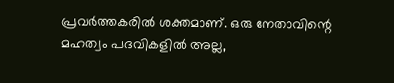പ്രവർത്തകരിൽ ശക്തമാണ്. ഒരു നേതാവിന്റെ മഹത്വം പദവികളിൽ അല്ല,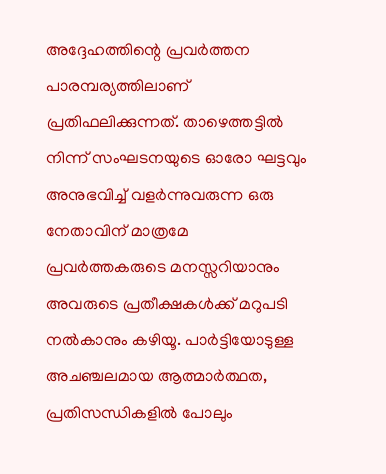അദ്ദേഹത്തിന്റെ പ്രവർത്തന പാരമ്പര്യത്തിലാണ് പ്രതിഫലിക്കുന്നത്. താഴെത്തട്ടിൽ നിന്ന് സംഘടനയുടെ ഓരോ ഘട്ടവും അനുഭവിച്ച് വളർന്നുവരുന്ന ഒരു നേതാവിന് മാത്രമേ പ്രവർത്തകരുടെ മനസ്സറിയാനും അവരുടെ പ്രതീക്ഷകൾക്ക് മറുപടി നൽകാനും കഴിയൂ. പാർട്ടിയോടുള്ള അചഞ്ചലമായ ആത്മാർത്ഥത, പ്രതിസന്ധികളിൽ പോലും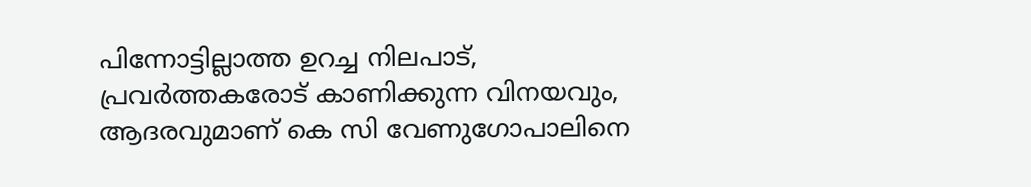പിന്നോട്ടില്ലാത്ത ഉറച്ച നിലപാട്, പ്രവർത്തകരോട് കാണിക്കുന്ന വിനയവും, ആദരവുമാണ് കെ സി വേണുഗോപാലിനെ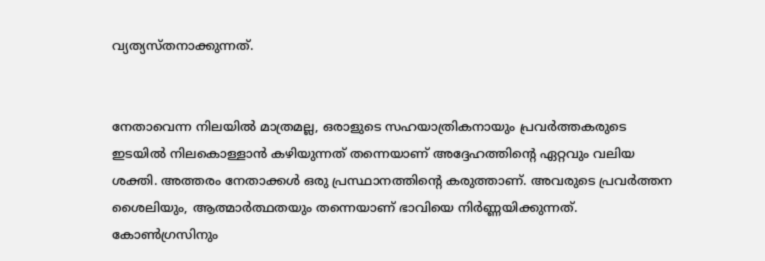വ്യത്യസ്തനാക്കുന്നത്.


നേതാവെന്ന നിലയിൽ മാത്രമല്ല, ഒരാളുടെ സഹയാത്രികനായും പ്രവർത്തകരുടെ ഇടയിൽ നിലകൊള്ളാൻ കഴിയുന്നത് തന്നെയാണ് അദ്ദേഹത്തിന്റെ ഏറ്റവും വലിയ ശക്തി. അത്തരം നേതാക്കൾ ഒരു പ്രസ്ഥാനത്തിന്റെ കരുത്താണ്. അവരുടെ പ്രവർത്തന ശൈലിയും, ആത്മാർത്ഥതയും തന്നെയാണ് ഭാവിയെ നിർണ്ണയിക്കുന്നത്. കോൺഗ്രസിനും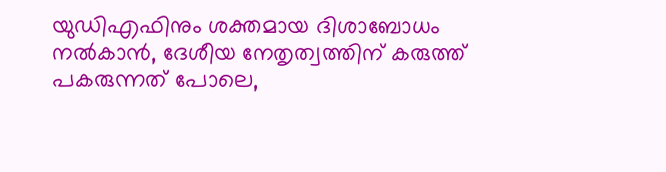യുഡിഎഫിനും ശക്തമായ ദിശാബോധം നൽകാൻ, ദേശീയ നേതൃത്വത്തിന് കരുത്ത് പകരുന്നത് പോലെ,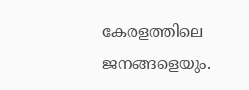കേരളത്തിലെ ജനങ്ങളെയും.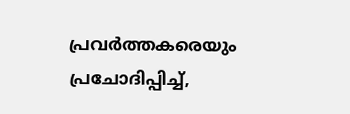പ്രവർത്തകരെയും പ്രചോദിപ്പിച്ച്,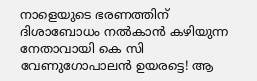നാളെയുടെ ഭരണത്തിന് ദിശാബോധം നൽകാൻ കഴിയുന്ന നേതാവായി കെ സി വേണുഗോപാലൻ ഉയരട്ടെ! ആ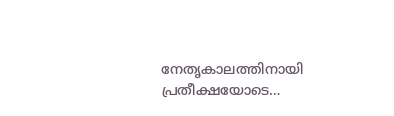നേതൃകാലത്തിനായി പ്രതീക്ഷയോടെ…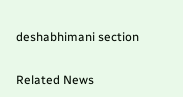deshabhimani section

Related News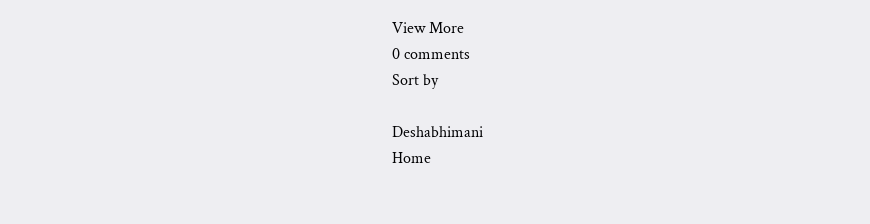View More
0 comments
Sort by

Deshabhimani
Home